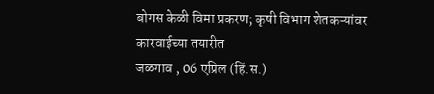बोगस केळी विमा प्रकरण; कृषी विभाग शेतकऱ्यांवर कारवाईच्या तयारीत
जळगाव , 06 एप्रिल (हिं.स.)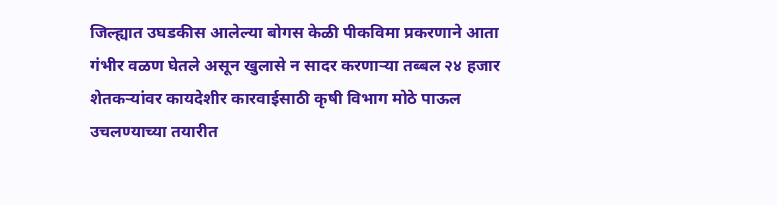जिल्ह्यात उघडकीस आलेल्या बोगस केळी पीकविमा प्रकरणाने आता गंभीर वळण घेतले असून खुलासे न सादर करणाऱ्या तब्बल २४ हजार शेतकऱ्यांवर कायदेशीर कारवाईसाठी कृषी विभाग मोठे पाऊल उचलण्याच्या तयारीत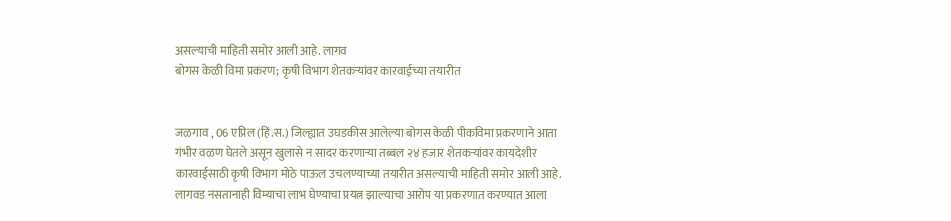असल्याची माहिती समोर आली आहे. लागव
बोगस केळी विमा प्रकरण; कृषी विभाग शेतकऱ्यांवर कारवाईच्या तयारीत


जळगाव , 06 एप्रिल (हिं.स.) जिल्ह्यात उघडकीस आलेल्या बोगस केळी पीकविमा प्रकरणाने आता गंभीर वळण घेतले असून खुलासे न सादर करणाऱ्या तब्बल २४ हजार शेतकऱ्यांवर कायदेशीर कारवाईसाठी कृषी विभाग मोठे पाऊल उचलण्याच्या तयारीत असल्याची माहिती समोर आली आहे. लागवड नसतानाही विम्याचा लाभ घेण्याचा प्रयत्न झाल्याचा आरोप या प्रकरणात करण्यात आला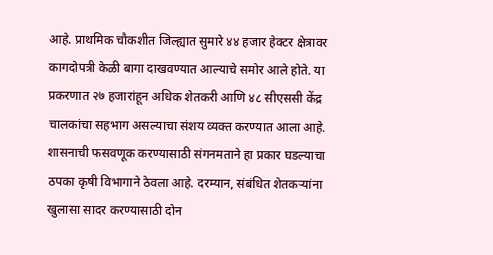आहे. प्राथमिक चौकशीत जिल्ह्यात सुमारे ४४ हजार हेक्टर क्षेत्रावर कागदोपत्री केळी बागा दाखवण्यात आल्याचे समोर आले होते. या प्रकरणात २७ हजारांहून अधिक शेतकरी आणि ४८ सीएससी केंद्र चालकांचा सहभाग असल्याचा संशय व्यक्त करण्यात आला आहे. शासनाची फसवणूक करण्यासाठी संगनमताने हा प्रकार घडल्याचा ठपका कृषी विभागाने ठेवला आहे. दरम्यान, संबंधित शेतकऱ्यांना खुलासा सादर करण्यासाठी दोन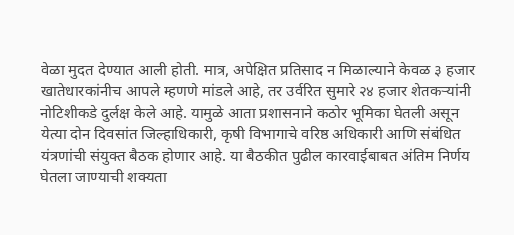वेळा मुदत देण्यात आली होती. मात्र, अपेक्षित प्रतिसाद न मिळाल्याने केवळ ३ हजार खातेधारकांनीच आपले म्हणणे मांडले आहे, तर उर्वरित सुमारे २४ हजार शेतकऱ्यांनी नोटिशीकडे दुर्लक्ष केले आहे. यामुळे आता प्रशासनाने कठोर भूमिका घेतली असून येत्या दोन दिवसांत जिल्हाधिकारी, कृषी विभागाचे वरिष्ठ अधिकारी आणि संबंधित यंत्रणांची संयुक्त बैठक होणार आहे. या बैठकीत पुढील कारवाईबाबत अंतिम निर्णय घेतला जाण्याची शक्यता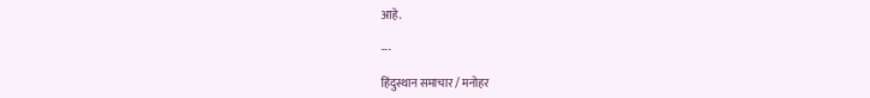आहे.

---

हिंदुस्थान समाचार / मनोहर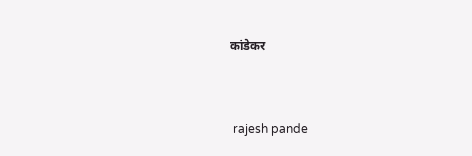कांडेकर


 rajesh pande